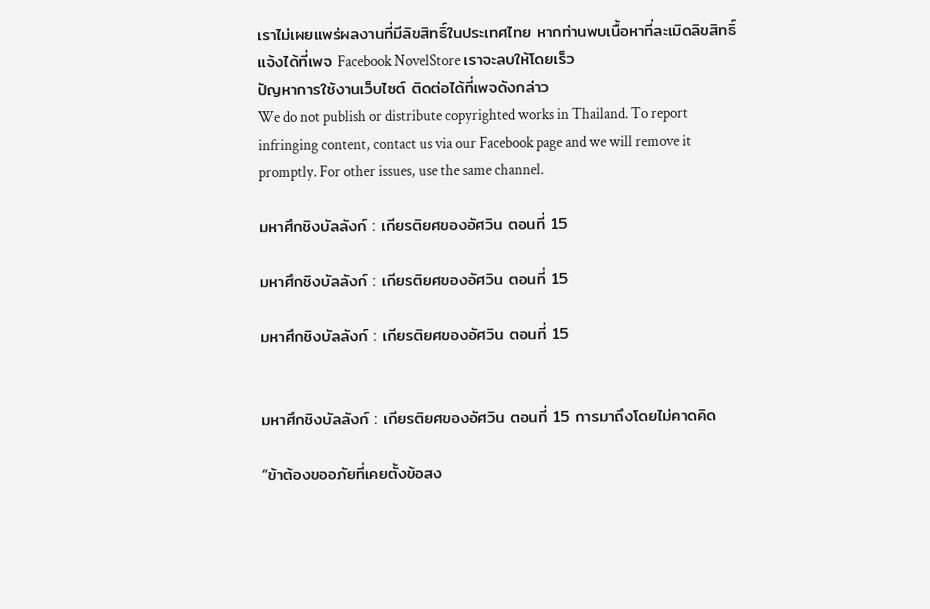เราไม่เผยแพร่ผลงานที่มีลิขสิทธิ์ในประเทศไทย หากท่านพบเนื้อหาที่ละเมิดลิขสิทธิ์ แจ้งได้ที่เพจ Facebook NovelStore เราจะลบให้โดยเร็ว
ปัญหาการใช้งานเว็บไซต์ ติดต่อได้ที่เพจดังกล่าว
We do not publish or distribute copyrighted works in Thailand. To report infringing content, contact us via our Facebook page and we will remove it promptly. For other issues, use the same channel.

มหาศึกชิงบัลลังก์ : เกียรติยศของอัศวิน ตอนที่ 15

มหาศึกชิงบัลลังก์ : เกียรติยศของอัศวิน ตอนที่ 15

มหาศึกชิงบัลลังก์ : เกียรติยศของอัศวิน ตอนที่ 15


มหาศึกชิงบัลลังก์ : เกียรติยศของอัศวิน ตอนที่ 15 การมาถึงโดยไม่คาดคิด

“ข้าต้องขออภัยที่เคยตั้งข้อสง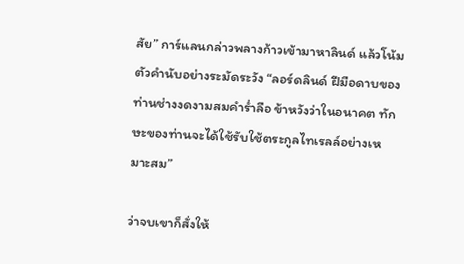สัย” การ์แลนกล่าวพลางก้าวเข้ามาหาลินด์ แล้วโน้มตัวคำนับอย่างระมัดระวัง “ลอร์ดลินด์ ฝีมือดาบของท่านช่างงดงามสมคำร่ำลือ ข้าหวังว่าในอนาคต ทักษะของท่านจะได้ใช้รับใช้ตระกูลไทเรลล์อย่างเหมาะสม”

ว่าจบเขาก็สั่งให้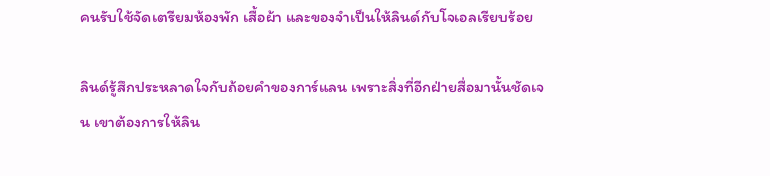คนรับใช้จัดเตรียมห้องพัก เสื้อผ้า และของจำเป็นให้ลินด์กับโจเอลเรียบร้อย

ลินด์รู้สึกประหลาดใจกับถ้อยคำของการ์แลน เพราะสิ่งที่อีกฝ่ายสื่อมานั้นชัดเจน เขาต้องการให้ลิน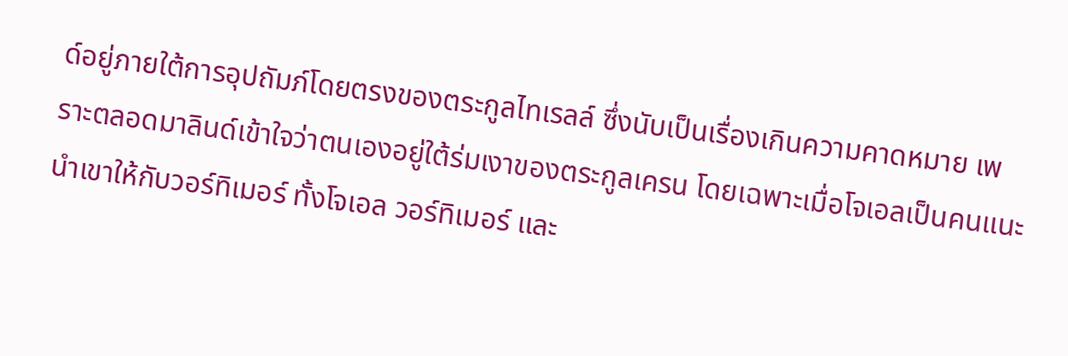ด์อยู่ภายใต้การอุปถัมภ์โดยตรงของตระกูลไทเรลล์ ซึ่งนับเป็นเรื่องเกินความคาดหมาย เพราะตลอดมาลินด์เข้าใจว่าตนเองอยู่ใต้ร่มเงาของตระกูลเครน โดยเฉพาะเมื่อโจเอลเป็นคนแนะนำเขาให้กับวอร์ทิเมอร์ ทั้งโจเอล วอร์ทิเมอร์ และ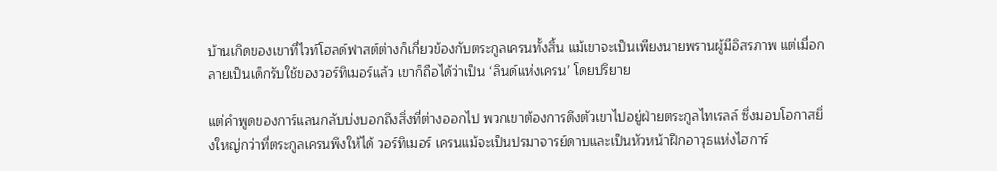บ้านเกิดของเขาที่ไวท์โฮลด์ฟาสต์ต่างก็เกี่ยวข้องกับตระกูลเครนทั้งสิ้น แม้เขาจะเป็นเพียงนายพรานผู้มีอิสรภาพ แต่เมื่อกลายเป็นเด็กรับใช้ของวอร์ทิเมอร์แล้ว เขาก็ถือได้ว่าเป็น ‘ลินด์แห่งเครน’ โดยปริยาย

แต่คำพูดของการ์แลนกลับบ่งบอกถึงสิ่งที่ต่างออกไป พวกเขาต้องการดึงตัวเขาไปอยู่ฝ่ายตระกูลไทเรลล์ ซึ่งมอบโอกาสยิ่งใหญ่กว่าที่ตระกูลเครนพึงให้ได้ วอร์ทิเมอร์ เครนแม้จะเป็นปรมาจารย์ดาบและเป็นหัวหน้าฝึกอาวุธแห่งไฮการ์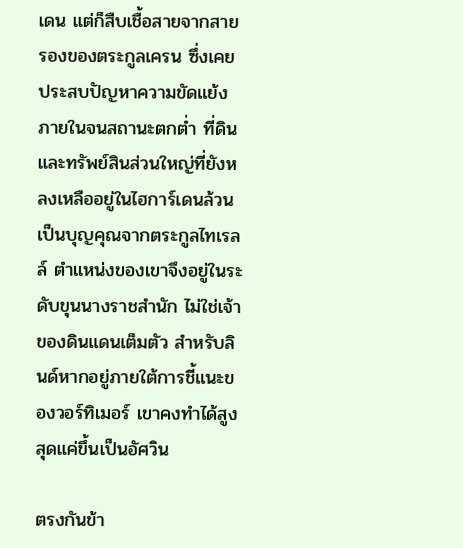เดน แต่ก็สืบเชื้อสายจากสายรองของตระกูลเครน ซึ่งเคยประสบปัญหาความขัดแย้งภายในจนสถานะตกต่ำ ที่ดินและทรัพย์สินส่วนใหญ่ที่ยังหลงเหลืออยู่ในไฮการ์เดนล้วนเป็นบุญคุณจากตระกูลไทเรลล์ ตำแหน่งของเขาจึงอยู่ในระดับขุนนางราชสำนัก ไม่ใช่เจ้าของดินแดนเต็มตัว สำหรับลินด์หากอยู่ภายใต้การชี้แนะของวอร์ทิเมอร์ เขาคงทำได้สูงสุดแค่ขึ้นเป็นอัศวิน

ตรงกันข้า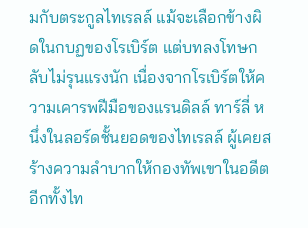มกับตระกูลไทเรลล์ แม้จะเลือกข้างผิดในกบฏของโรเบิร์ต แต่บทลงโทษกลับไม่รุนแรงนัก เนื่องจากโรเบิร์ตให้ความเคารพฝีมือของแรนดิลล์ ทาร์ลี่ หนึ่งในลอร์ดชั้นยอดของไทเรลล์ ผู้เคยสร้างความลำบากให้กองทัพเขาในอดีต อีกทั้งไท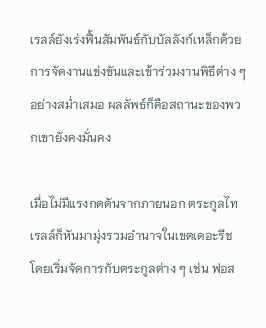เรลล์ยังเร่งฟื้นสัมพันธ์กับบัลลังก์เหล็กด้วยการจัดงานแข่งขันและเข้าร่วมงานพิธีต่าง ๆ อย่างสม่ำเสมอ ผลลัพธ์ก็คือสถานะของพวกเขายังคงมั่นคง

เมื่อไม่มีแรงกดดันจากภายนอก ตระกูลไทเรลล์ก็หันมามุ่งรวมอำนาจในเขตเดอะรีช โดยเริ่มจัดการกับตระกูลต่าง ๆ เช่น ฟอส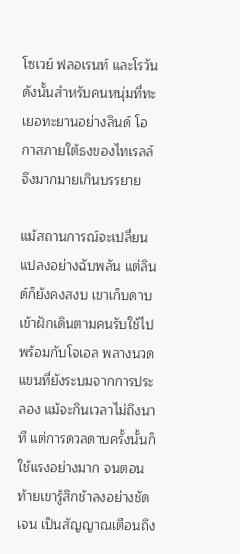โซเวย์ ฟลอเรนท์ และโรวัน ดังนั้นสำหรับคนหนุ่มที่ทะเยอทะยานอย่างลินด์ โอกาสภายใต้ธงของไทเรลล์จึงมากมายเกินบรรยาย

แม้สถานการณ์จะเปลี่ยนแปลงอย่างฉับพลัน แต่ลินด์ก็ยังคงสงบ เขาเก็บดาบเข้าฝักเดินตามคนรับใช้ไปพร้อมกับโจเอล พลางนวดแขนที่ยังระบมจากการประลอง แม้จะกินเวลาไม่ถึงนาที แต่การดวลดาบครั้งนั้นก็ใช้แรงอย่างมาก จนตอนท้ายเขารู้สึกช้าลงอย่างชัดเจน เป็นสัญญาณเตือนถึง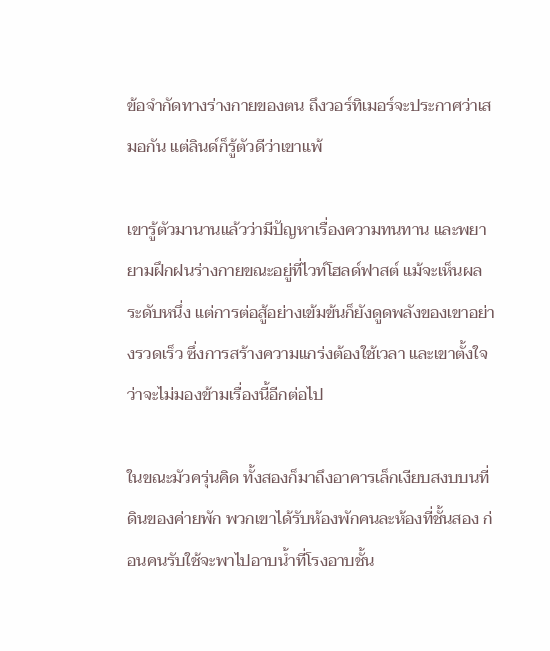ข้อจำกัดทางร่างกายของตน ถึงวอร์ทิเมอร์จะประกาศว่าเสมอกัน แต่ลินด์ก็รู้ตัวดีว่าเขาแพ้

เขารู้ตัวมานานแล้วว่ามีปัญหาเรื่องความทนทาน และพยายามฝึกฝนร่างกายขณะอยู่ที่ไวท์โฮลด์ฟาสต์ แม้จะเห็นผลระดับหนึ่ง แต่การต่อสู้อย่างเข้มข้นก็ยังดูดพลังของเขาอย่างรวดเร็ว ซึ่งการสร้างความแกร่งต้องใช้เวลา และเขาตั้งใจว่าจะไม่มองข้ามเรื่องนี้อีกต่อไป

ในขณะมัวครุ่นคิด ทั้งสองก็มาถึงอาคารเล็กเงียบสงบบนที่ดินของค่ายพัก พวกเขาได้รับห้องพักคนละห้องที่ชั้นสอง ก่อนคนรับใช้จะพาไปอาบน้ำที่โรงอาบชั้น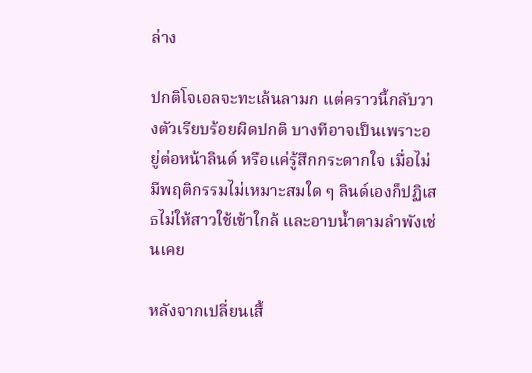ล่าง

ปกติโจเอลจะทะเล้นลามก แต่คราวนี้กลับวางตัวเรียบร้อยผิดปกติ บางทีอาจเป็นเพราะอยู่ต่อหน้าลินด์ หรือแค่รู้สึกกระดากใจ เมื่อไม่มีพฤติกรรมไม่เหมาะสมใด ๆ ลินด์เองก็ปฏิเสธไม่ให้สาวใช้เข้าใกล้ และอาบน้ำตามลำพังเช่นเคย

หลังจากเปลี่ยนเสื้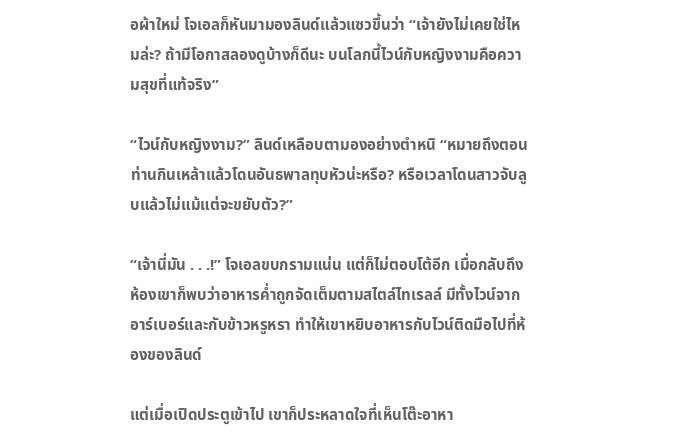อผ้าใหม่ โจเอลก็หันมามองลินด์แล้วแซวขึ้นว่า “เจ้ายังไม่เคยใช่ไหมล่ะ? ถ้ามีโอกาสลองดูบ้างก็ดีนะ บนโลกนี้ไวน์กับหญิงงามคือความสุขที่แท้จริง”

“ไวน์กับหญิงงาม?” ลินด์เหลือบตามองอย่างตำหนิ “หมายถึงตอนท่านกินเหล้าแล้วโดนอันธพาลทุบหัวน่ะหรือ? หรือเวลาโดนสาวจับลูบแล้วไม่แม้แต่จะขยับตัว?”

“เจ้านี่มัน . . .!” โจเอลขบกรามแน่น แต่ก็ไม่ตอบโต้อีก เมื่อกลับถึงห้องเขาก็พบว่าอาหารค่ำถูกจัดเต็มตามสไตล์ไทเรลล์ มีทั้งไวน์จากอาร์เบอร์และกับข้าวหรูหรา ทำให้เขาหยิบอาหารกับไวน์ติดมือไปที่ห้องของลินด์

แต่เมื่อเปิดประตูเข้าไป เขาก็ประหลาดใจที่เห็นโต๊ะอาหา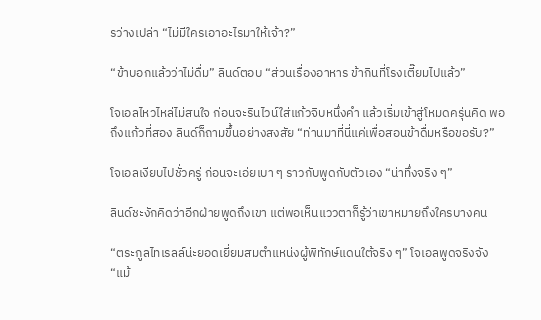รว่างเปล่า “ไม่มีใครเอาอะไรมาให้เจ้า?”

“ข้าบอกแล้วว่าไม่ดื่ม” ลินด์ตอบ “ส่วนเรื่องอาหาร ข้ากินที่โรงเตี๊ยมไปแล้ว”

โจเอลไหวไหล่ไม่สนใจ ก่อนจะรินไวน์ใส่แก้วจิบหนึ่งคำ แล้วเริ่มเข้าสู่โหมดครุ่นคิด พอถึงแก้วที่สอง ลินด์ก็ถามขึ้นอย่างสงสัย “ท่านมาที่นี่แค่เพื่อสอนข้าดื่มหรือขอรับ?”

โจเอลเงียบไปชั่วครู่ ก่อนจะเอ่ยเบา ๆ ราวกับพูดกับตัวเอง “น่าทึ่งจริง ๆ”

ลินด์ชะงักคิดว่าอีกฝ่ายพูดถึงเขา แต่พอเห็นแววตาก็รู้ว่าเขาหมายถึงใครบางคน

“ตระกูลไทเรลล์น่ะยอดเยี่ยมสมตำแหน่งผู้พิทักษ์แดนใต้จริง ๆ” โจเอลพูดจริงจัง “แม้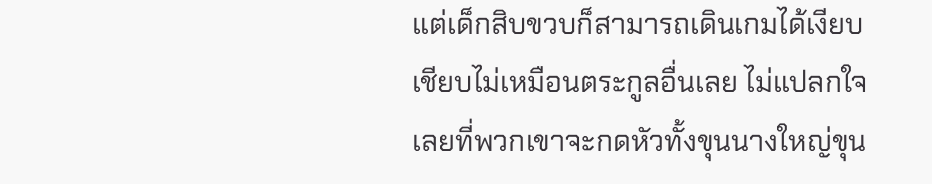แต่เด็กสิบขวบก็สามารถเดินเกมได้เงียบเชียบไม่เหมือนตระกูลอื่นเลย ไม่แปลกใจเลยที่พวกเขาจะกดหัวทั้งขุนนางใหญ่ขุน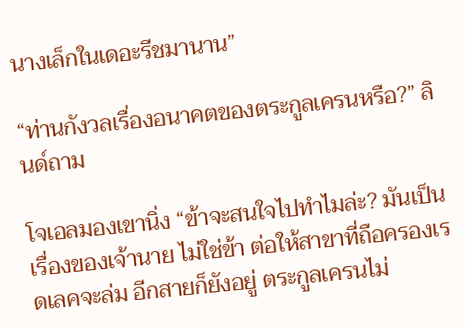นางเล็กในเดอะรีชมานาน”

“ท่านกังวลเรื่องอนาคตของตระกูลเครนหรือ?” ลินด์ถาม

โจเอลมองเขานิ่ง “ข้าจะสนใจไปทำไมล่ะ? มันเป็นเรื่องของเจ้านาย ไม่ใช่ข้า ต่อให้สาขาที่ถือครองเรดเลคจะล่ม อีกสายก็ยังอยู่ ตระกูลเครนไม่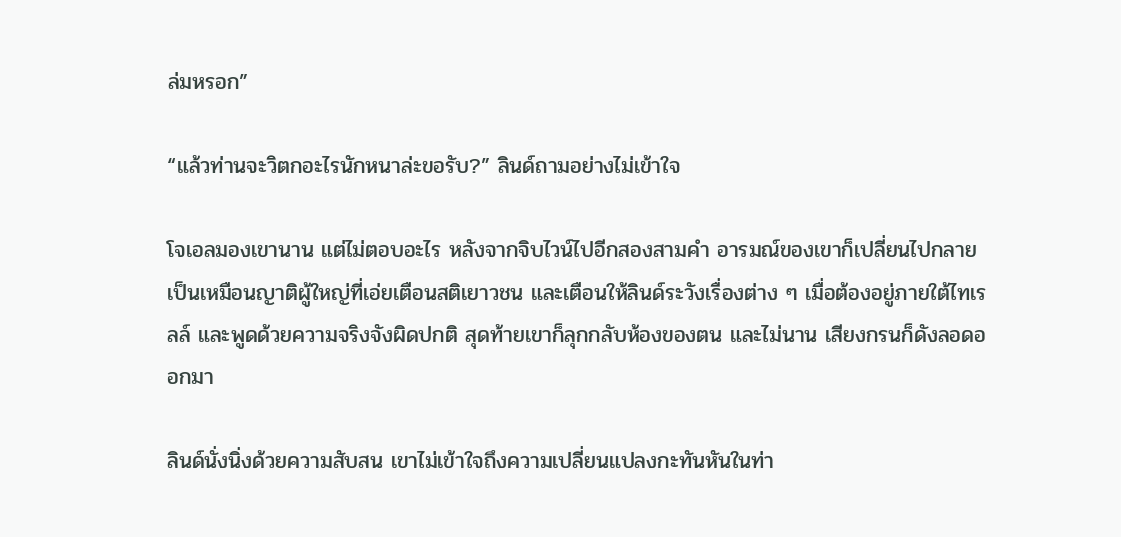ล่มหรอก”

“แล้วท่านจะวิตกอะไรนักหนาล่ะขอรับ?” ลินด์ถามอย่างไม่เข้าใจ

โจเอลมองเขานาน แต่ไม่ตอบอะไร หลังจากจิบไวน์ไปอีกสองสามคำ อารมณ์ของเขาก็เปลี่ยนไปกลายเป็นเหมือนญาติผู้ใหญ่ที่เอ่ยเตือนสติเยาวชน และเตือนให้ลินด์ระวังเรื่องต่าง ๆ เมื่อต้องอยู่ภายใต้ไทเรลล์ และพูดด้วยความจริงจังผิดปกติ สุดท้ายเขาก็ลุกกลับห้องของตน และไม่นาน เสียงกรนก็ดังลอดออกมา

ลินด์นั่งนิ่งด้วยความสับสน เขาไม่เข้าใจถึงความเปลี่ยนแปลงกะทันหันในท่า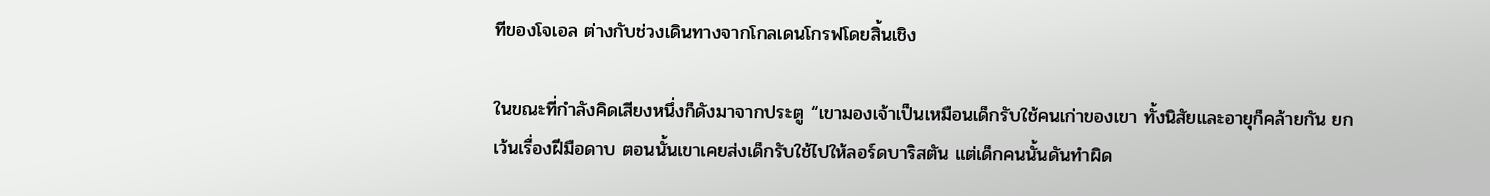ทีของโจเอล ต่างกับช่วงเดินทางจากโกลเดนโกรฟโดยสิ้นเชิง

ในขณะที่กำลังคิดเสียงหนึ่งก็ดังมาจากประตู “เขามองเจ้าเป็นเหมือนเด็กรับใช้คนเก่าของเขา ทั้งนิสัยและอายุก็คล้ายกัน ยกเว้นเรื่องฝีมือดาบ ตอนนั้นเขาเคยส่งเด็กรับใช้ไปให้ลอร์ดบาริสตัน แต่เด็กคนนั้นดันทำผิด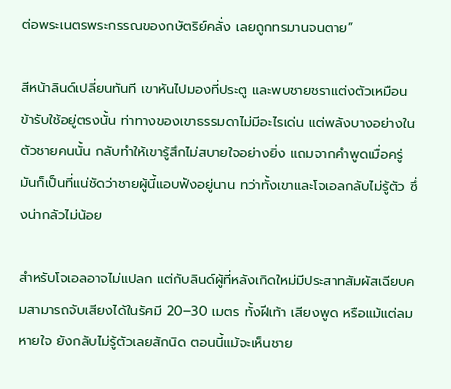ต่อพระเนตรพระกรรณของกษัตริย์คลั่ง เลยถูกทรมานจนตาย”

สีหน้าลินด์เปลี่ยนทันที เขาหันไปมองที่ประตู และพบชายชราแต่งตัวเหมือนข้ารับใช้อยู่ตรงนั้น ท่าทางของเขาธรรมดาไม่มีอะไรเด่น แต่พลังบางอย่างในตัวชายคนนั้น กลับทำให้เขารู้สึกไม่สบายใจอย่างยิ่ง แถมจากคำพูดเมื่อครู่มันก็เป็นที่แน่ชัดว่าชายผู้นี้แอบฟังอยู่นาน ทว่าทั้งเขาและโจเอลกลับไม่รู้ตัว ซึ่งน่ากลัวไม่น้อย

สำหรับโจเอลอาจไม่แปลก แต่กับลินด์ผู้ที่หลังเกิดใหม่มีประสาทสัมผัสเฉียบคมสามารถจับเสียงได้ในรัศมี 20–30 เมตร ทั้งฝีเท้า เสียงพูด หรือแม้แต่ลมหายใจ ยังกลับไม่รู้ตัวเลยสักนิด ตอนนี้แม้จะเห็นชาย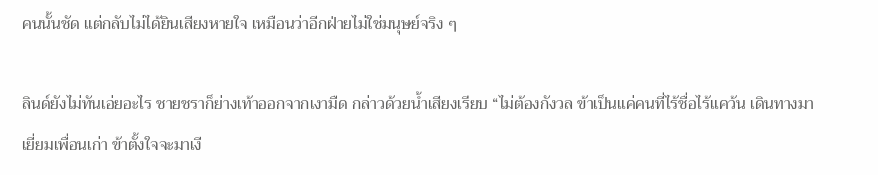คนนั้นชัด แต่กลับไม่ได้ยินเสียงหายใจ เหมือนว่าอีกฝ่ายไม่ใช่มนุษย์จริง ๆ

ลินด์ยังไม่ทันเอ่ยอะไร ชายชราก็ย่างเท้าออกจากเงามืด กล่าวด้วยน้ำเสียงเรียบ “ไม่ต้องกังวล ข้าเป็นแค่คนที่ไร้ชื่อไร้แคว้น เดินทางมาเยี่ยมเพื่อนเก่า ข้าตั้งใจจะมาเงี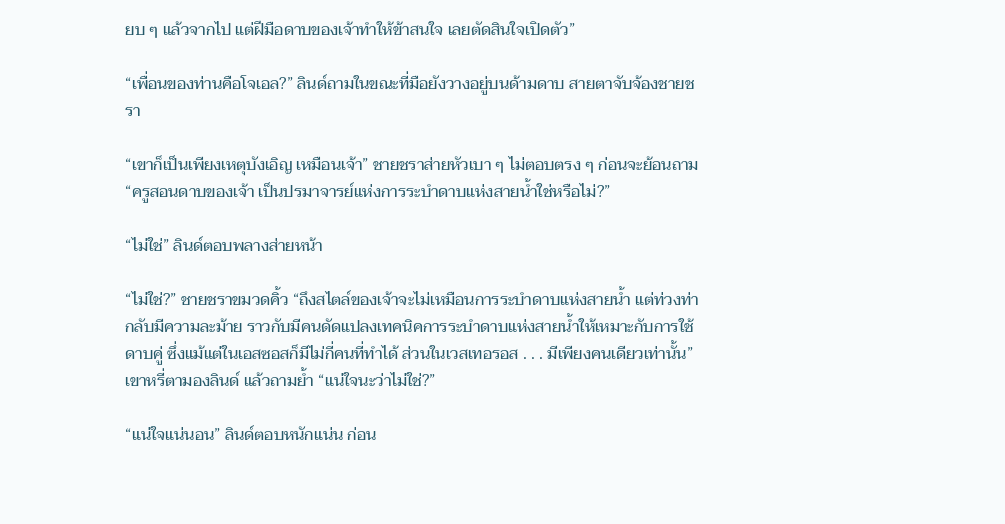ยบ ๆ แล้วจากไป แต่ฝีมือดาบของเจ้าทำให้ข้าสนใจ เลยตัดสินใจเปิดตัว”

“เพื่อนของท่านคือโจเอล?” ลินด์ถามในขณะที่มือยังวางอยู่บนด้ามดาบ สายตาจับจ้องชายชรา

“เขาก็เป็นเพียงเหตุบังเอิญ เหมือนเจ้า” ชายชราส่ายหัวเบา ๆ ไม่ตอบตรง ๆ ก่อนจะย้อนถาม “ครูสอนดาบของเจ้า เป็นปรมาจารย์แห่งการระบำดาบแห่งสายน้ำใช่หรือไม่?”

“ไม่ใช่” ลินด์ตอบพลางส่ายหน้า

“ไม่ใช่?” ชายชราขมวดคิ้ว “ถึงสไตล์ของเจ้าจะไม่เหมือนการระบำดาบแห่งสายน้ำ แต่ท่วงท่ากลับมีความละม้าย ราวกับมีคนดัดแปลงเทคนิคการระบำดาบแห่งสายน้ำให้เหมาะกับการใช้ดาบคู่ ซึ่งแม้แต่ในเอสซอสก็มีไม่กี่คนที่ทำได้ ส่วนในเวสเทอรอส . . . มีเพียงคนเดียวเท่านั้น” เขาหรี่ตามองลินด์ แล้วถามย้ำ “แน่ใจนะว่าไม่ใช่?”

“แน่ใจแน่นอน” ลินด์ตอบหนักแน่น ก่อน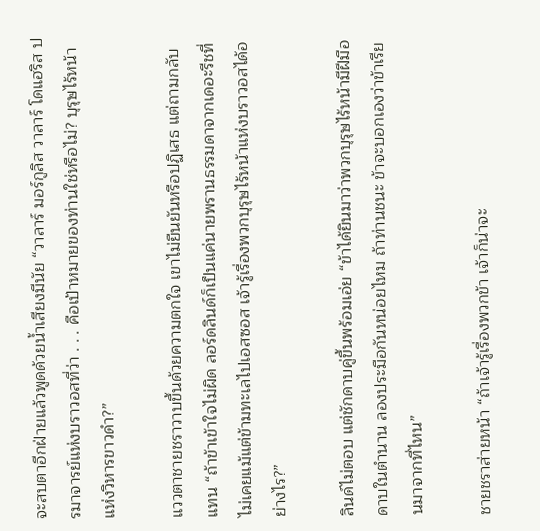จะสบตาอีกฝ่ายแล้วพูดด้วยน้ำเสียงมีนัย “วาลาร์ มอร์กูลิส วาลาร์ โดแฮริส ปรมาจารย์แห่งบราวอสที่ว่า . . . คือเป้าหมายของท่านใช่หรือไม่? บุรุษไร้หน้าแห่งวิหารขาวดำ?”

แววตาชายชราวาบขึ้นด้วยความตกใจ เขาไม่ยืนยันหรือปฏิเสธ แต่ถามกลับแทน “ถ้าข้าเข้าใจไม่ผิด ลอร์ดลินด์ก็เป็นแค่นายพรานธรรมดาจากเดอะรีชที่ไม่เคยแม้แต่ข้ามทะเลไปเอสซอส เจ้ารู้เรื่องพวกบุรุษไร้หน้าแห่งบราวอสได้อย่างไร?”

ลินด์ไม่ตอบ แต่ชักดาบคู่ขึ้นพร้อมเอ่ย “ข้าได้ยินมาว่าพวกบุรุษไร้หน้ามีฝีมือดาบในตำนาน ลองประมือกันหน่อยไหม ถ้าท่านชนะ ข้าจะบอกเองว่าข้าเรียนมาจากที่ไหน”

ชายชราส่ายหน้า “ถ้าเจ้ารู้เรื่องพวกข้า เจ้าก็น่าจะ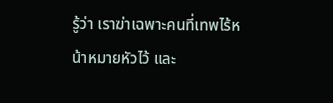รู้ว่า เราฆ่าเฉพาะคนที่เทพไร้หน้าหมายหัวไว้ และ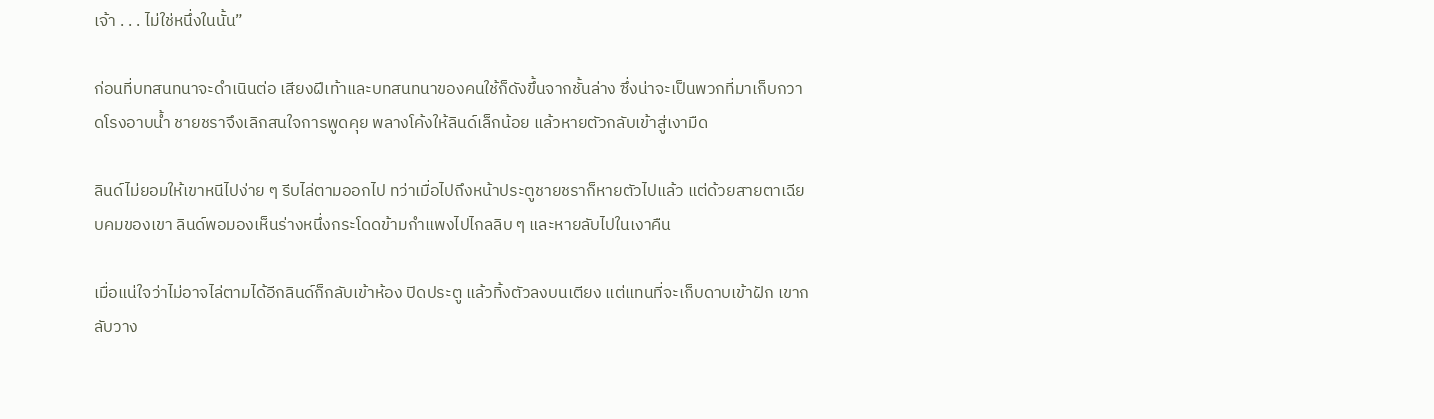เจ้า . . . ไม่ใช่หนึ่งในนั้น”

ก่อนที่บทสนทนาจะดำเนินต่อ เสียงฝีเท้าและบทสนทนาของคนใช้ก็ดังขึ้นจากชั้นล่าง ซึ่งน่าจะเป็นพวกที่มาเก็บกวาดโรงอาบน้ำ ชายชราจึงเลิกสนใจการพูดคุย พลางโค้งให้ลินด์เล็กน้อย แล้วหายตัวกลับเข้าสู่เงามืด

ลินด์ไม่ยอมให้เขาหนีไปง่าย ๆ รีบไล่ตามออกไป ทว่าเมื่อไปถึงหน้าประตูชายชราก็หายตัวไปแล้ว แต่ด้วยสายตาเฉียบคมของเขา ลินด์พอมองเห็นร่างหนึ่งกระโดดข้ามกำแพงไปไกลลิบ ๆ และหายลับไปในเงาคืน

เมื่อแน่ใจว่าไม่อาจไล่ตามได้อีกลินด์ก็กลับเข้าห้อง ปิดประตู แล้วทิ้งตัวลงบนเตียง แต่แทนที่จะเก็บดาบเข้าฝัก เขากลับวาง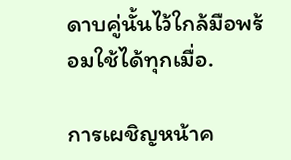ดาบคู่นั้นไว้ใกล้มือพร้อมใช้ได้ทุกเมื่อ.

การเผชิญหน้าค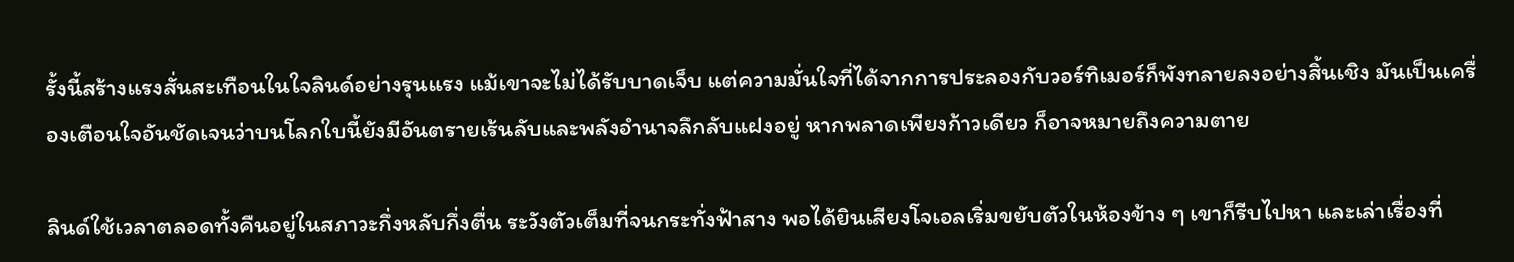รั้งนี้สร้างแรงสั่นสะเทือนในใจลินด์อย่างรุนแรง แม้เขาจะไม่ได้รับบาดเจ็บ แต่ความมั่นใจที่ได้จากการประลองกับวอร์ทิเมอร์ก็พังทลายลงอย่างสิ้นเชิง มันเป็นเครื่องเตือนใจอันชัดเจนว่าบนโลกใบนี้ยังมีอันตรายเร้นลับและพลังอำนาจลึกลับแฝงอยู่ หากพลาดเพียงก้าวเดียว ก็อาจหมายถึงความตาย

ลินด์ใช้เวลาตลอดทั้งคืนอยู่ในสภาวะกึ่งหลับกึ่งตื่น ระวังตัวเต็มที่จนกระทั่งฟ้าสาง พอได้ยินเสียงโจเอลเริ่มขยับตัวในห้องข้าง ๆ เขาก็รีบไปหา และเล่าเรื่องที่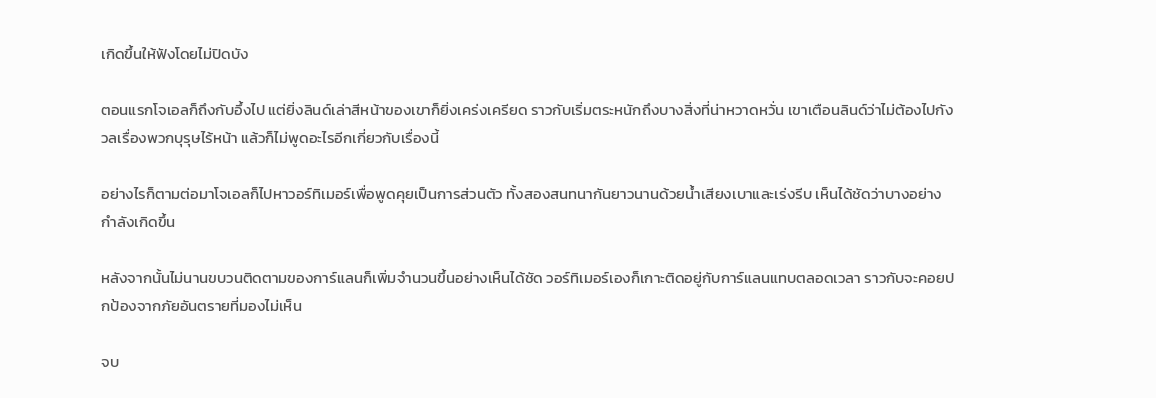เกิดขึ้นให้ฟังโดยไม่ปิดบัง

ตอนแรกโจเอลก็ถึงกับอึ้งไป แต่ยิ่งลินด์เล่าสีหน้าของเขาก็ยิ่งเคร่งเครียด ราวกับเริ่มตระหนักถึงบางสิ่งที่น่าหวาดหวั่น เขาเตือนลินด์ว่าไม่ต้องไปกังวลเรื่องพวกบุรุษไร้หน้า แล้วก็ไม่พูดอะไรอีกเกี่ยวกับเรื่องนี้

อย่างไรก็ตามต่อมาโจเอลก็ไปหาวอร์ทิเมอร์เพื่อพูดคุยเป็นการส่วนตัว ทั้งสองสนทนากันยาวนานด้วยน้ำเสียงเบาและเร่งรีบ เห็นได้ชัดว่าบางอย่างกำลังเกิดขึ้น

หลังจากนั้นไม่นานขบวนติดตามของการ์แลนก็เพิ่มจำนวนขึ้นอย่างเห็นได้ชัด วอร์ทิเมอร์เองก็เกาะติดอยู่กับการ์แลนแทบตลอดเวลา ราวกับจะคอยปกป้องจากภัยอันตรายที่มองไม่เห็น

จบ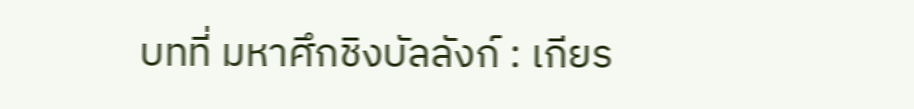บทที่ มหาศึกชิงบัลลังก์ : เกียร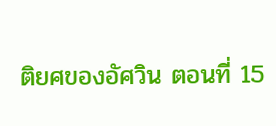ติยศของอัศวิน ตอนที่ 15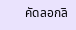คัดลอกลิ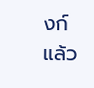งก์แล้ว